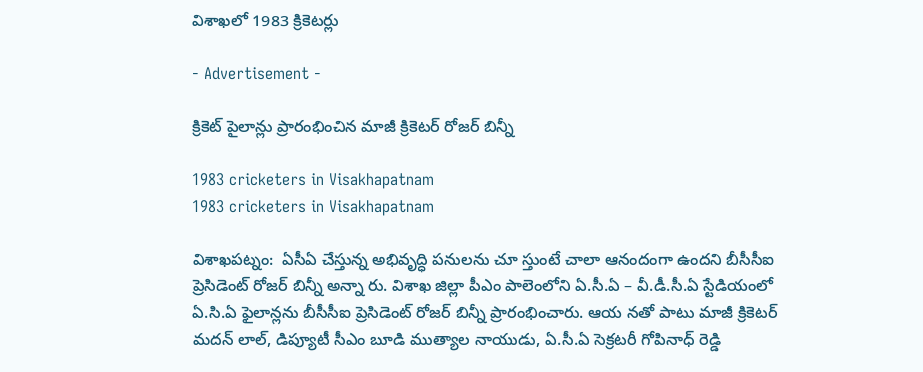విశాఖలో 1983 క్రికెటర్లు

- Advertisement -

క్రికెట్ పైలాన్లు ప్రారంభించిన మాజీ క్రికెటర్ రోజర్ బిన్నీ

1983 cricketers in Visakhapatnam
1983 cricketers in Visakhapatnam

విశాఖపట్నం:  ఏసీఏ చేస్తున్న అభివృద్ధి పనులను చూ స్తుంటే చాలా ఆనందంగా ఉందని బీసీసీఐ ప్రెసిడెంట్ రోజర్ బిన్నీ అన్నా రు. విశాఖ జిల్లా పీఎం పాలెంలోని ఏ.సీ.ఏ – వీ.డీ.సీ.ఏ స్టేడియంలో ఏ.సి.ఏ ఫైలాన్లను బీసీసీఐ ప్రెసిడెంట్ రోజర్ బిన్నీ ప్రారంభించారు. ఆయ నతో పాటు మాజీ క్రికెటర్ మదన్ లాల్, డిప్యూటీ సీఎం బూడి ముత్యాల నాయుడు, ఏ.సీ.ఏ సెక్రటరీ గోపినాధ్ రెడ్డి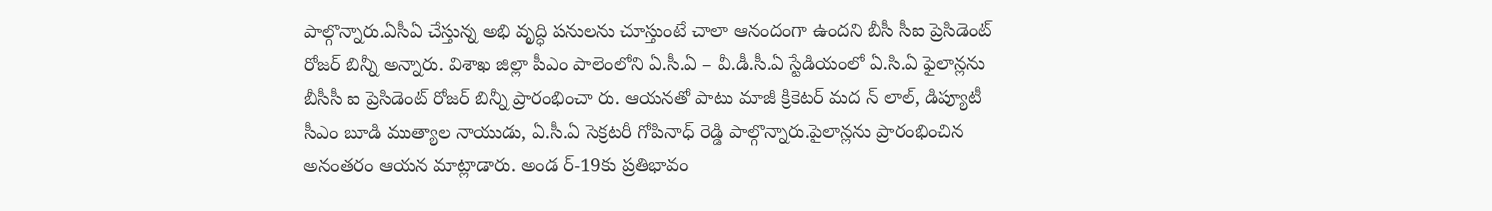పాల్గొన్నారు.ఏసీఏ చేస్తున్న అభి వృద్ధి పనులను చూస్తుంటే చాలా ఆనందంగా ఉందని బీసీ సీఐ ప్రెసిడెంట్ రోజర్ బిన్నీ అన్నారు. విశాఖ జిల్లా పీఎం పాలెంలోని ఏ.సీ.ఏ – వీ.డీ.సీ.ఏ స్టేడియంలో ఏ.సి.ఏ ఫైలాన్లను బీసీసీ ఐ ప్రెసిడెంట్ రోజర్ బిన్నీ ప్రారంభించా రు. ఆయనతో పాటు మాజీ క్రికెటర్ మద న్ లాల్, డిప్యూటీ సీఎం బూడి ముత్యాల నాయుడు, ఏ.సీ.ఏ సెక్రటరీ గోపినాధ్ రెడ్డి పాల్గొన్నారు.పైలాన్లను ప్రారంభించిన అనంతరం ఆయన మాట్లాడారు. అండ ర్-19కు ప్రతిభావం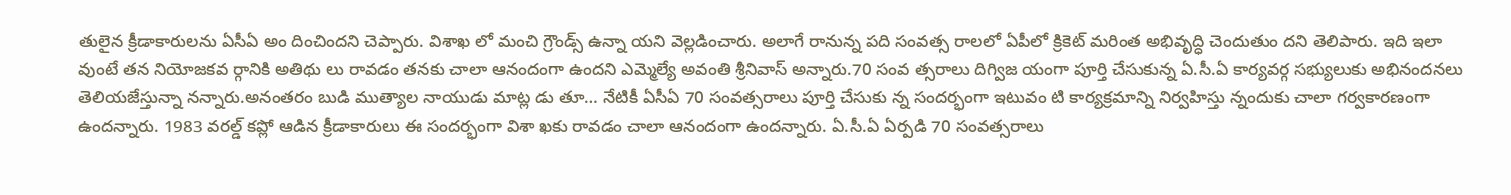తులైన క్రీడాకారులను ఏసీఏ అం దించిందని చెప్పారు. విశాఖ లో మంచి గ్రౌండ్స్ ఉన్నా యని వెల్లడించారు. అలాగే రానున్న పది సంవత్స రాలలో ఏపీలో క్రికెట్ మరింత అభివృద్ధి చెందుతుం దని తెలిపారు. ఇది ఇలా వుంటే తన నియోజకవ ర్గానికి అతిథు లు రావడం తనకు చాలా ఆనందంగా ఉందని ఎమ్మెల్యే అవంతి శ్రీనివాస్ అన్నారు.70 సంవ త్సరాలు దిగ్విజ యంగా పూర్తి చేసుకున్న ఏ.సీ.ఏ కార్యవర్గ సభ్యులుకు అభినందనలు తెలియజేస్తున్నా నన్నారు.అనంతరం బుడి ముత్యాల నాయుడు మాట్ల డు తూ… నేటికీ ఏసీఏ 70 సంవత్సరాలు పూర్తి చేసుకు న్న సందర్భంగా ఇటువం టి కార్యక్రమాన్ని నిర్వహిస్తు న్నందుకు చాలా గర్వకారణంగా ఉందన్నారు. 1983 వరల్డ్ కప్లో ఆడిన క్రీడాకారులు ఈ సందర్భంగా విశా ఖకు రావడం చాలా ఆనందంగా ఉందన్నారు. ఏ.సీ.ఏ ఏర్పడి 70 సంవత్సరాలు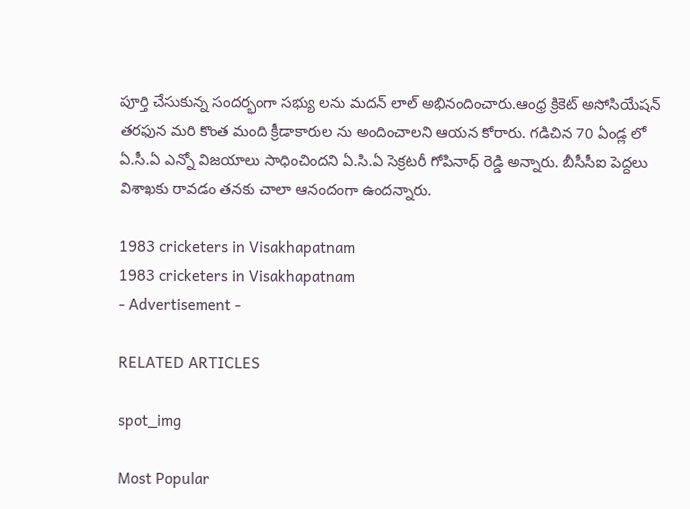పూర్తి చేసుకున్న సందర్భంగా సభ్యు లను మదన్ లాల్ అభినందించారు.ఆంధ్ర క్రికెట్ అసోసియేషన్ తరఫున మరి కొంత మంది క్రీడాకారుల ను అందించాలని ఆయన కోరారు. గడిచిన 70 ఏండ్ల లో ఏ.సీ.ఏ ఎన్నో విజయాలు సాధించిందని ఏ.సి.ఏ సెక్రటరీ గోపినాధ్ రెడ్డి అన్నారు. బీసీసీఐ పెద్దలు విశాఖకు రావడం తనకు చాలా ఆనందంగా ఉందన్నారు.

1983 cricketers in Visakhapatnam
1983 cricketers in Visakhapatnam
- Advertisement -

RELATED ARTICLES

spot_img

Most Popular